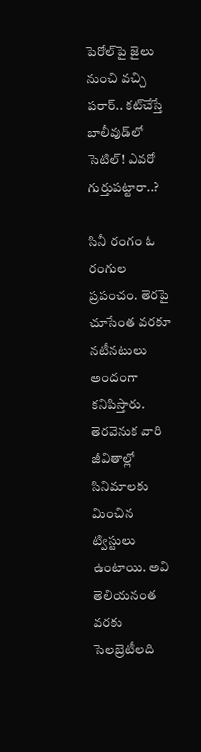పెరోల్‌పై జైలు నుంచి వచ్చి పరార్.. కట్‌చేస్తే బాలీవుడ్‌లో సెటిల్! ఎవరో గుర్తుపట్టారా..?

సినీ రంగం ఓ రంగుల ప్రపంచం. తెరపై చూసేంత వరకూ నటీనటులు అందంగా కనిపిస్తారు. తెరవెనుక వారి జీవితాల్లో సినిమాలకు మించిన ట్విస్టులు ఉంటాయి. అవి తెలియనంత వరకు సెలబ్రెటీలది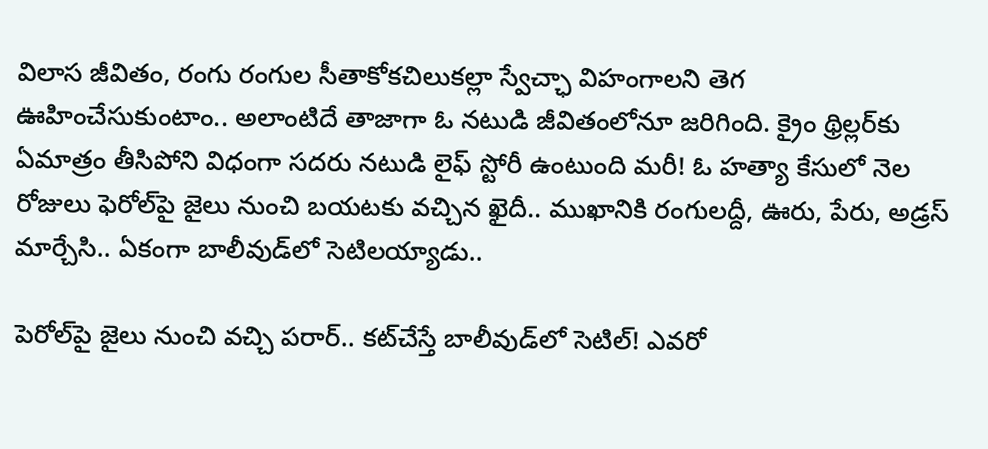విలాస జీవితం, రంగు రంగుల సీతాకోకచిలుకల్లా స్వేచ్ఛా విహంగాలని తెగ ఊహించేసుకుంటాం.. అలాంటిదే తాజాగా ఓ నటుడి జీవితంలోనూ జరిగింది. క్రైం థ్రిల్లర్‌కు ఏమాత్రం తీసిపోని విధంగా సదరు నటుడి లైఫ్‌ స్టోరీ ఉంటుంది మరీ! ఓ హత్యా కేసులో నెల రోజులు ఫెరోల్‌పై జైలు నుంచి బయటకు వచ్చిన ఖైదీ.. ముఖానికి రంగులద్దీ, ఊరు, పేరు, అడ్రస్‌ మార్చేసి.. ఏకంగా బాలీవుడ్‌లో సెటిలయ్యాడు..

పెరోల్‌పై జైలు నుంచి వచ్చి పరార్.. కట్‌చేస్తే బాలీవుడ్‌లో సెటిల్! ఎవరో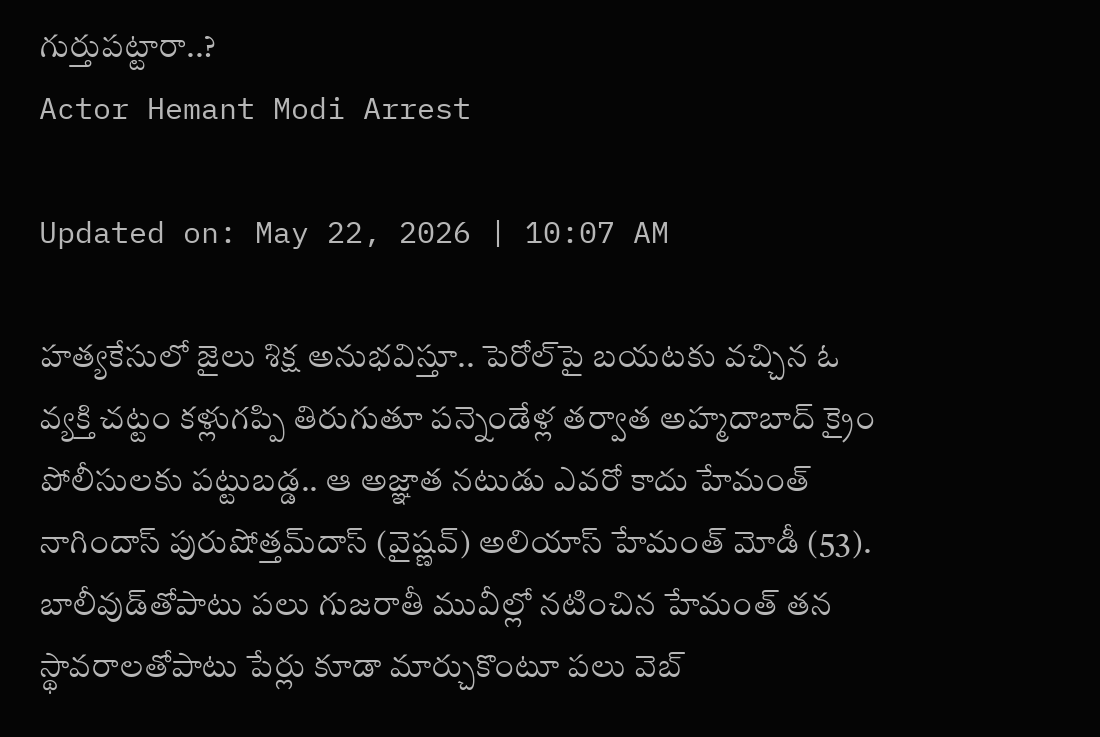గుర్తుపట్టారా..?
Actor Hemant Modi Arrest

Updated on: May 22, 2026 | 10:07 AM

హత్యకేసులో జైలు శిక్ష అనుభవిస్తూ.. పెరోల్‌పై బయటకు వచ్చిన ఓ వ్యక్తి చట్టం కళ్లుగప్పి తిరుగుతూ పన్నెండేళ్ల తర్వాత అహ్మదాబాద్‌ క్రైం పోలీసులకు పట్టుబడ్డ.. ఆ అజ్ఞాత నటుడు ఎవరో కాదు హేమంత్ నాగిందాస్ పురుషోత్తమ్‌దాస్ (వైష్ణవ్) అలియాస్ హేమంత్ మోడీ (53). బాలీవుడ్‌తోపాటు పలు గుజరాతీ మువీల్లో నటించిన హేమంత్‌ తన స్థావరాలతోపాటు పేర్లు కూడా మార్చుకొంటూ పలు వెబ్‌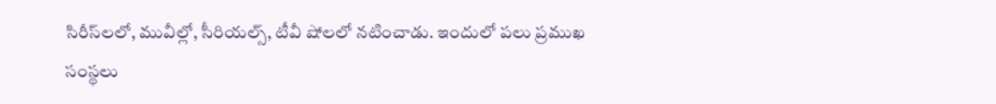సిరీస్‌లలో, మువీల్లో, సీరియల్స్‌, టీవీ షోలలో నటించాడు. ఇందులో పలు ప్రముఖ సంస్థలు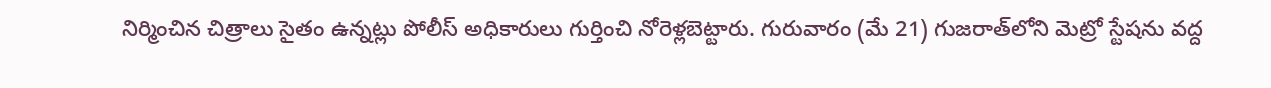నిర్మించిన చిత్రాలు సైతం ఉన్నట్లు పోలీస్‌ అధికారులు గుర్తించి నోరెళ్లబెట్టారు. గురువారం (మే 21) గుజరాత్‌లోని మెట్రో స్టేషను వద్ద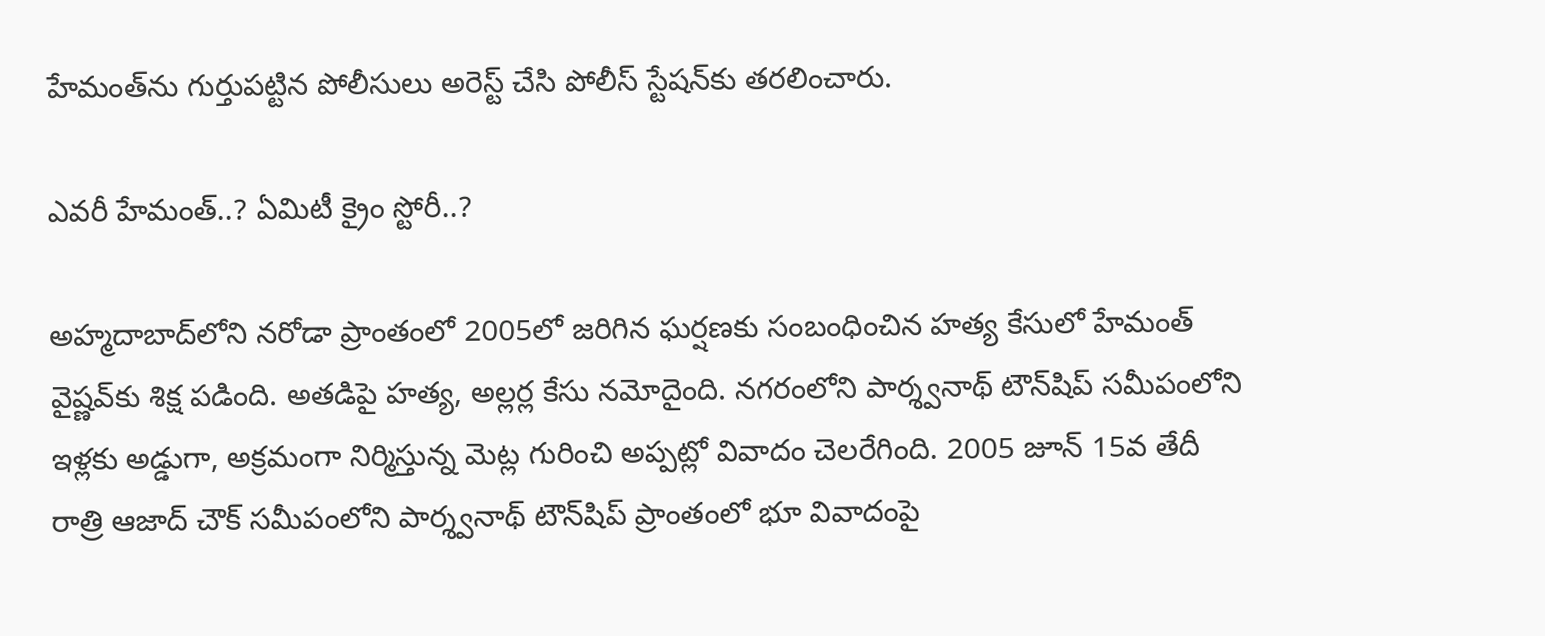హేమంత్‌ను గుర్తుపట్టిన పోలీసులు అరెస్ట్ చేసి పోలీస్ స్టేషన్‌కు తరలించారు.

ఎవరీ హేమంత్‌..? ఏమిటీ క్రైం స్టోరీ..?

అహ్మదాబాద్‌లోని నరోడా ప్రాంతంలో 2005లో జరిగిన ఘర్షణకు సంబంధించిన హత్య కేసులో హేమంత్ వైష్ణవ్‌కు శిక్ష పడింది. అతడిపై హత్య, అల్లర్ల కేసు నమోదైంది. నగరంలోని పార్శ్వనాథ్‌ టౌన్‌షిప్‌ సమీపంలోని ఇళ్లకు అడ్డుగా, అక్రమంగా నిర్మిస్తున్న మెట్ల గురించి అప్పట్లో వివాదం చెలరేగింది. 2005 జూన్ 15వ తేదీ రాత్రి ఆజాద్ చౌక్ సమీపంలోని పార్శ్వనాథ్ టౌన్‌షిప్ ప్రాంతంలో భూ వివాదంపై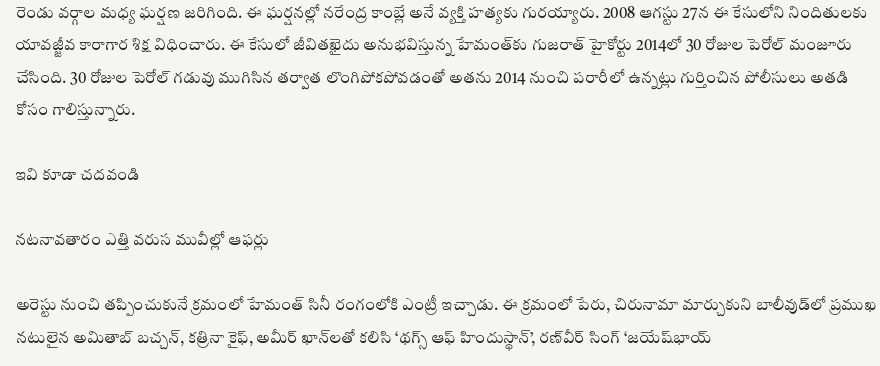రెండు వర్గాల మధ్య ఘర్షణ జరిగింది. ఈ ఘర్షనల్లో నరేంద్ర కాంబ్లే అనే వ్యక్తి హత్యకు గురయ్యారు. 2008 ఆగస్టు 27న ఈ కేసులోని నిందితులకు యావజ్జీవ కారాగార శిక్ష విధించారు. ఈ కేసులో జీవితఖైదు అనుభవిస్తున్న హేమంత్‌కు గుజరాత్‌ హైకోర్టు 2014లో 30 రోజుల పెరోల్‌ మంజూరు చేసింది. 30 రోజుల పెరోల్ గడువు ముగిసిన తర్వాత లొంగిపోకపోవడంతో అతను 2014 నుంచి పరారీలో ఉన్నట్లు గుర్తించిన పోలీసులు అతడి కోసం గాలిస్తున్నారు.

ఇవి కూడా చదవండి

నటనావతారం ఎత్తి వరుస మువీల్లో ఆఫర్లు

అరెస్టు నుంచి తప్పించుకునే క్రమంలో హేమంత్ సినీ రంగంలోకి ఎంట్రీ ఇచ్చాడు. ఈ క్రమంలో పేరు, చిరునామా మార్చుకుని బాలీవుడ్‌లో ప్రముఖ నటులైన అమితాబ్ బచ్చన్, కత్రినా కైఫ్, అమీర్ ఖాన్‌లతో కలిసి ‘థగ్స్ ఆఫ్ హిందుస్థాన్’, రణ్‌వీర్ సింగ్ ‘జయేష్‌భాయ్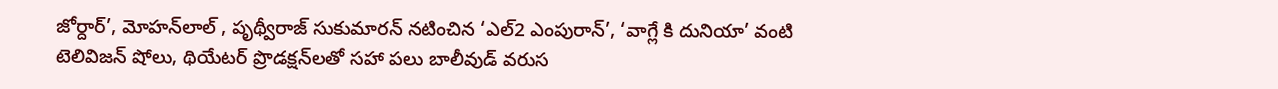జోర్దార్’, మోహన్‌లాల్ , పృథ్వీరాజ్ సుకుమారన్ నటించిన ‘ఎల్2 ఎంపురాన్’, ‘వాగ్లే కి దునియా’ వంటి టెలివిజన్ షోలు, థియేటర్ ప్రొడక్షన్‌లతో సహా పలు బాలీవుడ్ వరుస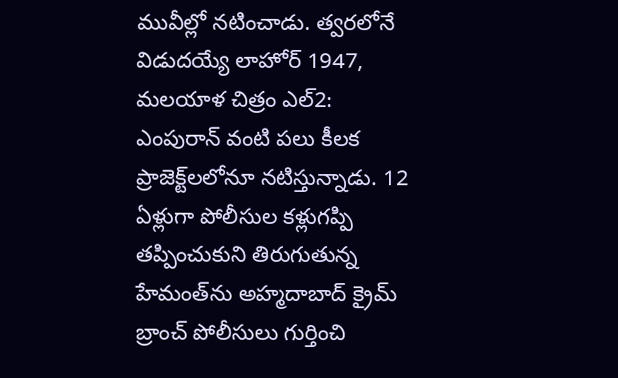మువీల్లో నటించాడు. త్వరలోనే విడుదయ్యే లాహోర్ 1947, మలయాళ చిత్రం ఎల్2: ఎంపురాన్ వంటి పలు కీలక ప్రాజెక్ట్‌లలోనూ నటిస్తున్నాడు. 12 ఏళ్లుగా పోలీసుల కళ్లుగప్పి తప్పించుకుని తిరుగుతున్న హేమంత్‌ను అహ్మదాబాద్ క్రైమ్ బ్రాంచ్ పోలీసులు గుర్తించి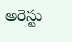అరెస్టు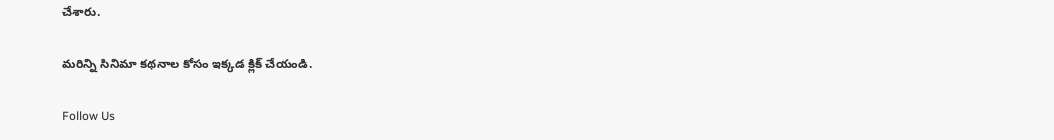చేశారు.

మరిన్ని సినిమా కథనాల కోసం ఇక్కడ క్లిక్‌ చేయండి.

Follow Us